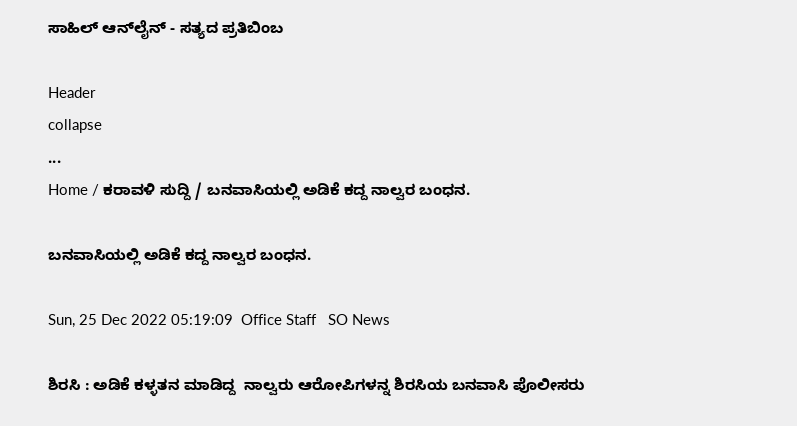ಸಾಹಿಲ್ ಆನ್‌ಲೈನ್ - ಸತ್ಯದ ಪ್ರತಿಬಿಂಬ

Header
collapse
...
Home / ಕರಾವಳಿ ಸುದ್ದಿ / ಬನವಾಸಿಯಲ್ಲಿ ಅಡಿಕೆ ಕದ್ದ ನಾಲ್ವರ ಬಂಧನ.

ಬನವಾಸಿಯಲ್ಲಿ ಅಡಿಕೆ ಕದ್ದ ನಾಲ್ವರ ಬಂಧನ.

Sun, 25 Dec 2022 05:19:09  Office Staff   SO News

ಶಿರಸಿ : ಅಡಿಕೆ ಕಳ್ಳತನ ಮಾಡಿದ್ದ  ನಾಲ್ವರು ಆರೋಪಿಗಳನ್ನ ಶಿರಸಿಯ ಬನವಾಸಿ ಪೊಲೀಸರು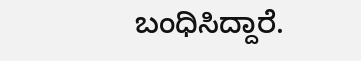ಬಂಧಿಸಿದ್ದಾರೆ.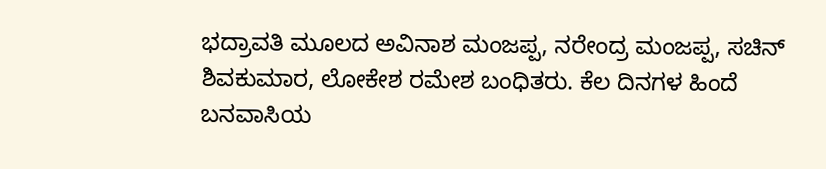ಭದ್ರಾವತಿ ಮೂಲದ ಅವಿನಾಶ ಮಂಜಪ್ಪ, ನರೇಂದ್ರ ಮಂಜಪ್ಪ, ಸಚಿನ್ ಶಿವಕುಮಾರ, ಲೋಕೇಶ ರಮೇಶ ಬಂಧಿತರು. ಕೆಲ‌‌ ದಿನಗಳ ಹಿಂದೆ ಬನವಾಸಿಯ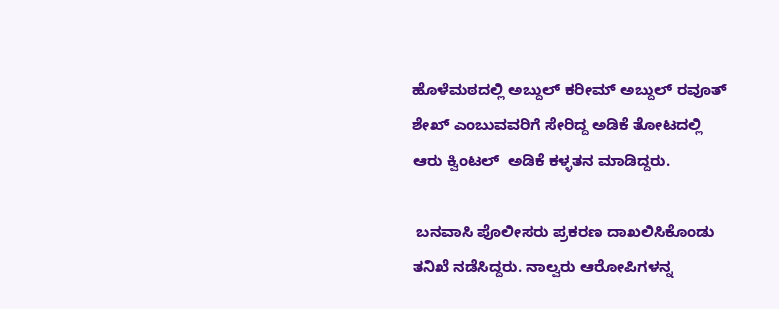ಹೊಳೆಮಠದಲ್ಲಿ ಅಬ್ದುಲ್ ಕರೀಮ್ ಅಬ್ದುಲ್ ರವೂತ್ ಶೇಖ್ ಎಂಬುವವರಿಗೆ ಸೇರಿದ್ದ ಅಡಿಕೆ ತೋಟದಲ್ಲಿ ಆರು ಕ್ವಿಂಟಲ್  ಅಡಿಕೆ ಕಳ್ಳತನ ಮಾಡಿದ್ದರು.

 ಬನವಾಸಿ ಪೊಲೀಸರು ಪ್ರಕರಣ ದಾಖಲಿಸಿಕೊಂಡು ತನಿಖೆ ನಡೆಸಿದ್ದರು. ನಾಲ್ವರು ಆರೋಪಿಗಳನ್ನ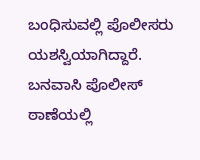ಬಂಧಿಸುವಲ್ಲಿ ಪೊಲೀಸರು ಯಶಸ್ವಿಯಾಗಿದ್ದಾರೆ. ಬನವಾಸಿ ಪೊಲೀಸ್ ಠಾಣೆಯಲ್ಲಿ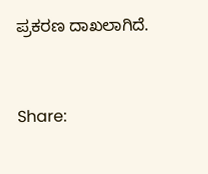ಪ್ರಕರಣ ದಾಖಲಾಗಿದೆ.


Share: